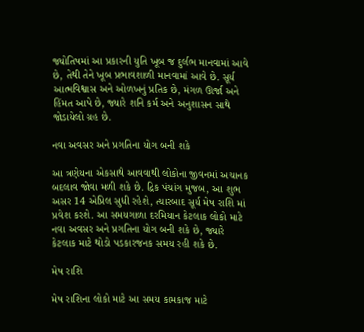જ્યોતિષમાં આ પ્રકારની યુતિ ખૂબ જ દુર્લભ માનવામાં આવે છે, તેથી તેને ખૂબ પ્રભાવશાળી માનવામાં આવે છે. સૂર્ય આત્મવિશ્વાસ અને ઓળખનું પ્રતિક છે, મંગળ ઊર્જા અને હિંમત આપે છે, જ્યારે શનિ કર્મ અને અનુશાસન સાથે જોડાયેલો ગ્રહ છે.

નવા અવસર અને પ્રગતિના યોગ બની શકે

આ ત્રણેયના એકસાથે આવવાથી લોકોના જીવનમાં અચાનક બદલાવ જોવા મળી શકે છે. દ્રિક પંચાંગ મુજબ, આ શુભ અસર 14 એપ્રિલ સુધી રહેશે, ત્યારબાદ સૂર્ય મેષ રાશિ માં પ્રવેશ કરશે. આ સમયગાળા દરમિયાન કેટલાક લોકો માટે નવા અવસર અને પ્રગતિના યોગ બની શકે છે, જ્યારે કેટલાક માટે થોડો પડકારજનક સમય રહી શકે છે.

મેષ રાશિ

મેષ રાશિના લોકો માટે આ સમય કામકાજ માટે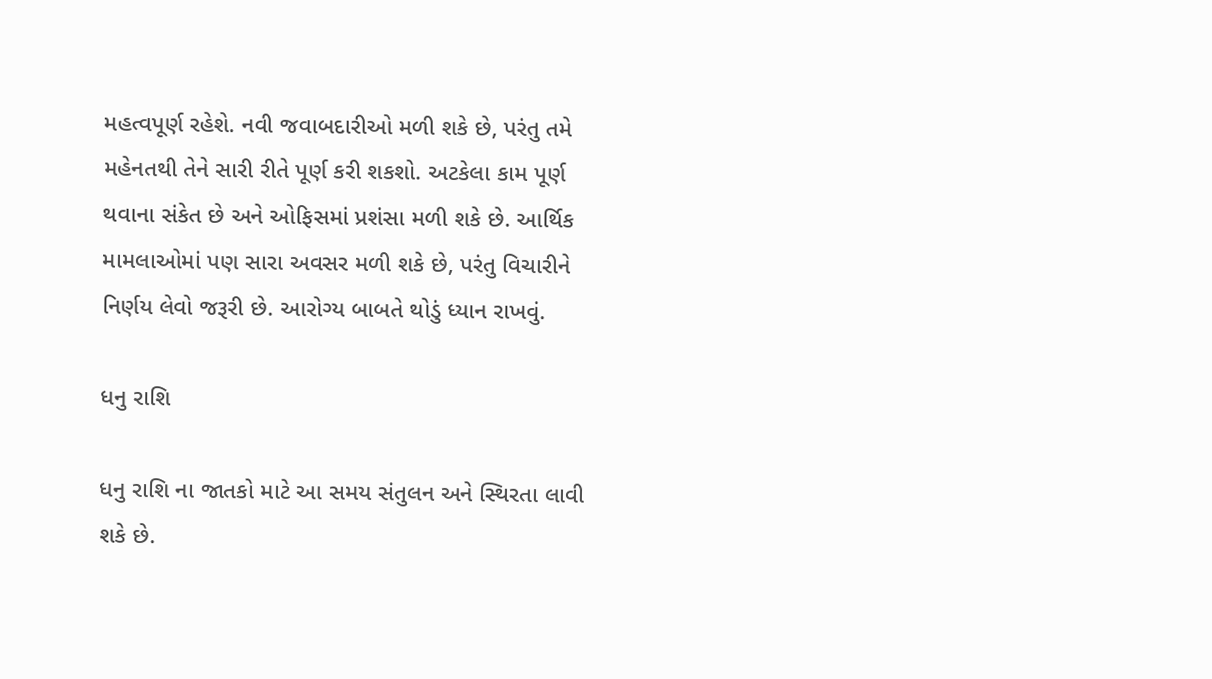મહત્વપૂર્ણ રહેશે. નવી જવાબદારીઓ મળી શકે છે, પરંતુ તમે મહેનતથી તેને સારી રીતે પૂર્ણ કરી શકશો. અટકેલા કામ પૂર્ણ થવાના સંકેત છે અને ઓફિસમાં પ્રશંસા મળી શકે છે. આર્થિક મામલાઓમાં પણ સારા અવસર મળી શકે છે, પરંતુ વિચારીને નિર્ણય લેવો જરૂરી છે. આરોગ્ય બાબતે થોડું ધ્યાન રાખવું.

ધનુ રાશિ

ધનુ રાશિ ના જાતકો માટે આ સમય સંતુલન અને સ્થિરતા લાવી શકે છે.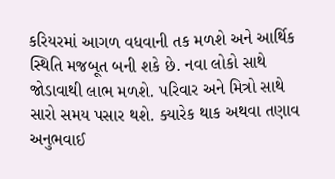કરિયરમાં આગળ વધવાની તક મળશે અને આર્થિક સ્થિતિ મજબૂત બની શકે છે. નવા લોકો સાથે જોડાવાથી લાભ મળશે. પરિવાર અને મિત્રો સાથે સારો સમય પસાર થશે. ક્યારેક થાક અથવા તણાવ અનુભવાઈ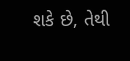શકે છે, તેથી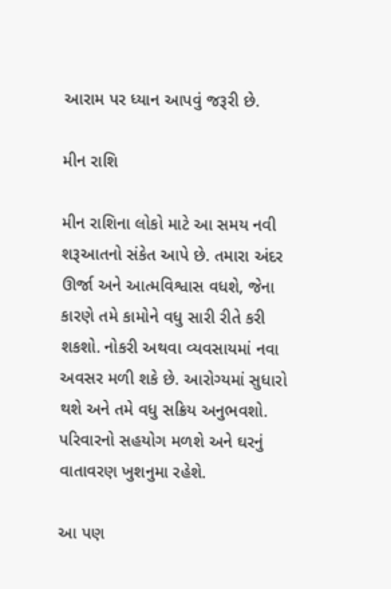આરામ પર ધ્યાન આપવું જરૂરી છે.

મીન રાશિ

મીન રાશિના લોકો માટે આ સમય નવી શરૂઆતનો સંકેત આપે છે. તમારા અંદર ઊર્જા અને આત્મવિશ્વાસ વધશે, જેના કારણે તમે કામોને વધુ સારી રીતે કરી શકશો. નોકરી અથવા વ્યવસાયમાં નવા અવસર મળી શકે છે. આરોગ્યમાં સુધારો થશે અને તમે વધુ સક્રિય અનુભવશો. પરિવારનો સહયોગ મળશે અને ઘરનું વાતાવરણ ખુશનુમા રહેશે.

આ પણ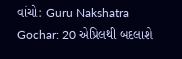વાંચો: Guru Nakshatra Gochar: 20 એપ્રિલથી બદલાશે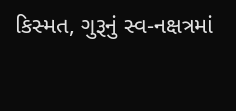કિસ્મત, ગુરૂનું સ્વ-નક્ષત્રમાં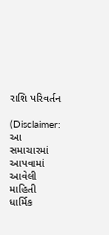રાશિ પરિવર્તન

(Disclaimer: આ સમાચારમાં આપવામાં આવેલી માહિતી ધાર્મિક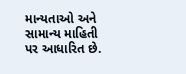માન્યતાઓ અને સામાન્ય માહિતી પર આધારિત છે.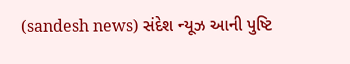(sandesh news) સંદેશ ન્યૂઝ આની પુષ્ટિ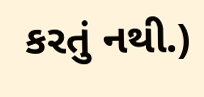કરતું નથી.)